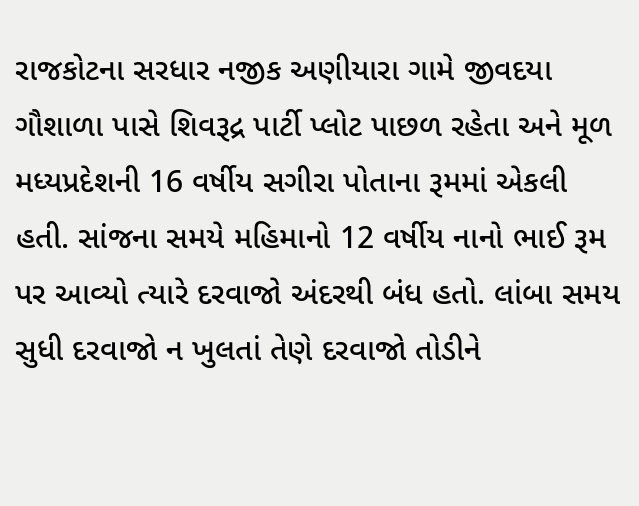રાજકોટના સરધાર નજીક અણીયારા ગામે જીવદયા ગૌશાળા પાસે શિવરૂદ્ર પાર્ટી પ્લોટ પાછળ રહેતા અને મૂળ મધ્યપ્રદેશની 16 વર્ષીય સગીરા પોતાના રૂમમાં એકલી હતી. સાંજના સમયે મહિમાનો 12 વર્ષીય નાનો ભાઈ રૂમ પર આવ્યો ત્યારે દરવાજો અંદરથી બંધ હતો. લાંબા સમય સુધી દરવાજો ન ખુલતાં તેણે દરવાજો તોડીને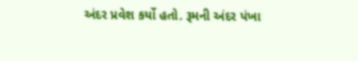અંદર પ્રવેશ કર્યો હતો. રૂમની અંદર પંખા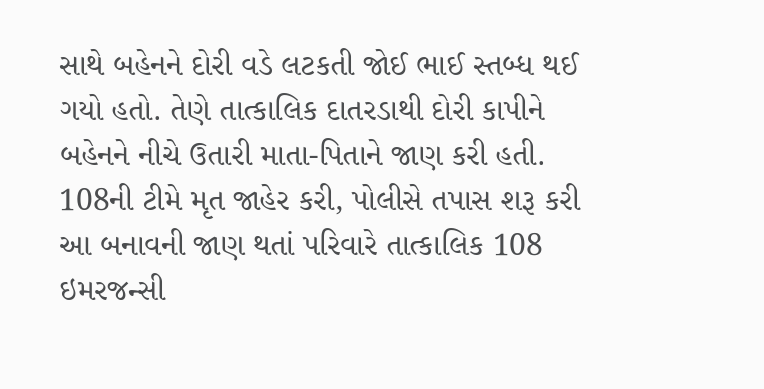સાથે બહેનને દોરી વડે લટકતી જોઈ ભાઈ સ્તબ્ધ થઈ ગયો હતો. તેણે તાત્કાલિક દાતરડાથી દોરી કાપીને બહેનને નીચે ઉતારી માતા-પિતાને જાણ કરી હતી.
108ની ટીમે મૃત જાહેર કરી, પોલીસે તપાસ શરૂ કરી આ બનાવની જાણ થતાં પરિવારે તાત્કાલિક 108 ઇમરજન્સી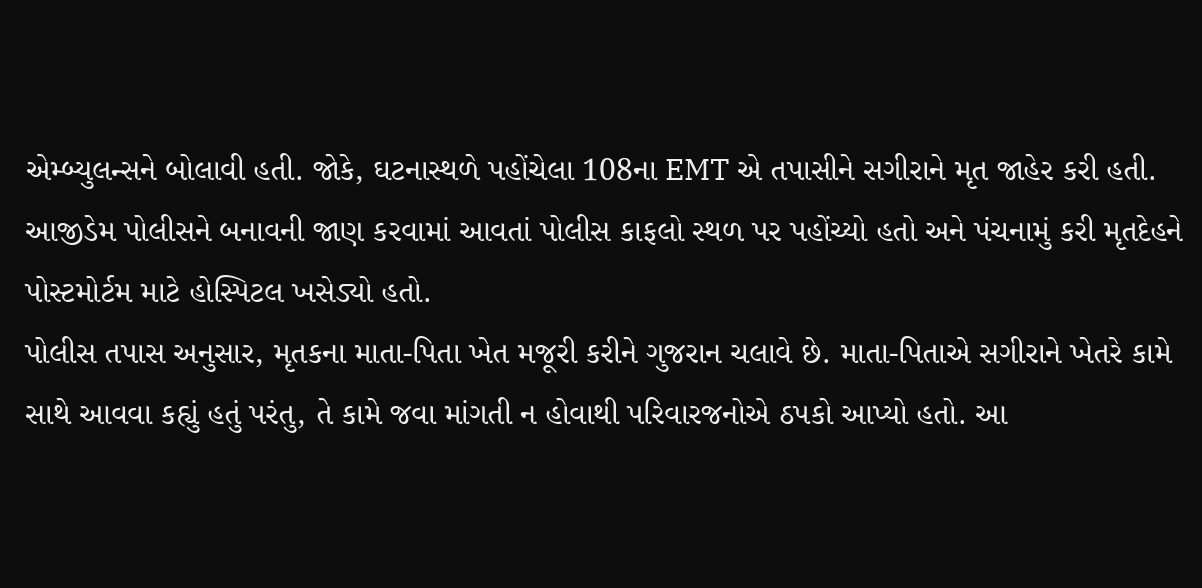એમ્બ્યુલન્સને બોલાવી હતી. જોકે, ઘટનાસ્થળે પહોંચેલા 108ના EMT એ તપાસીને સગીરાને મૃત જાહેર કરી હતી. આજીડેમ પોલીસને બનાવની જાણ કરવામાં આવતાં પોલીસ કાફલો સ્થળ પર પહોંચ્યો હતો અને પંચનામું કરી મૃતદેહને પોસ્ટમોર્ટમ માટે હોસ્પિટલ ખસેડ્યો હતો.
પોલીસ તપાસ અનુસાર, મૃતકના માતા-પિતા ખેત મજૂરી કરીને ગુજરાન ચલાવે છે. માતા-પિતાએ સગીરાને ખેતરે કામે સાથે આવવા કહ્યું હતું પરંતુ, તે કામે જવા માંગતી ન હોવાથી પરિવારજનોએ ઠપકો આપ્યો હતો. આ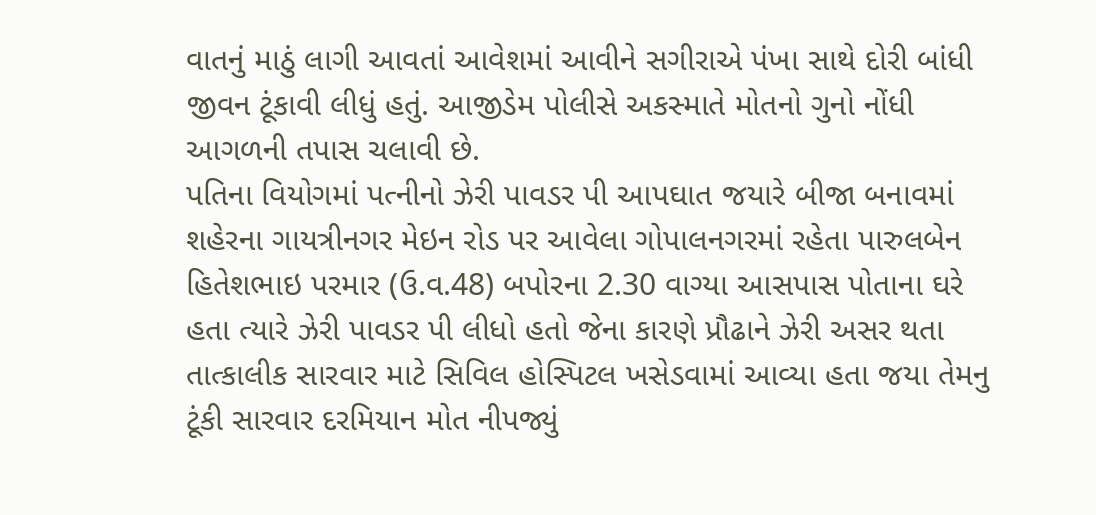વાતનું માઠું લાગી આવતાં આવેશમાં આવીને સગીરાએ પંખા સાથે દોરી બાંધી જીવન ટૂંકાવી લીધું હતું. આજીડેમ પોલીસે અકસ્માતે મોતનો ગુનો નોંધી આગળની તપાસ ચલાવી છે.
પતિના વિયોગમાં પત્નીનો ઝેરી પાવડર પી આપઘાત જયારે બીજા બનાવમાં શહેરના ગાયત્રીનગર મેઇન રોડ પર આવેલા ગોપાલનગરમાં રહેતા પારુલબેન હિતેશભાઇ પરમાર (ઉ.વ.48) બપોરના 2.30 વાગ્યા આસપાસ પોતાના ઘરે હતા ત્યારે ઝેરી પાવડર પી લીધો હતો જેના કારણે પ્રૌઢાને ઝેરી અસર થતા તાત્કાલીક સારવાર માટે સિવિલ હોસ્પિટલ ખસેડવામાં આવ્યા હતા જયા તેમનુ ટૂંકી સારવાર દરમિયાન મોત નીપજ્યું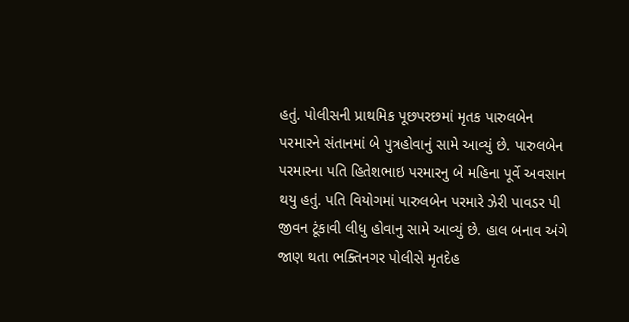હતું. પોલીસની પ્રાથમિક પૂછપરછમાં મૃતક પારુલબેન પરમારને સંતાનમાં બે પુત્રહોવાનું સામે આવ્યું છે. પારુલબેન પરમારના પતિ હિતેશભાઇ પરમારનુ બે મહિના પૂર્વે અવસાન થયુ હતું. પતિ વિયોગમાં પારુલબેન પરમારે ઝેરી પાવડર પી જીવન ટૂંકાવી લીધુ હોવાનુ સામે આવ્યું છે. હાલ બનાવ અંગે જાણ થતા ભક્તિનગર પોલીસે મૃતદેહ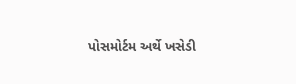પોસમોર્ટમ અર્થે ખસેડી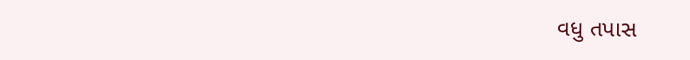વધુ તપાસ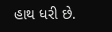હાથ ધરી છે.